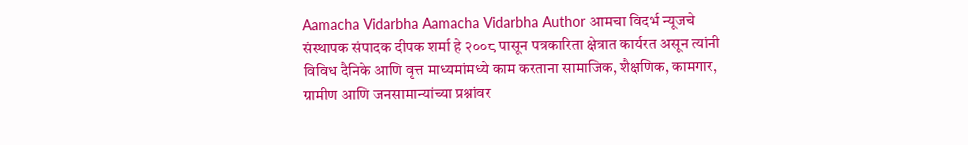Aamacha Vidarbha Aamacha Vidarbha Author आमचा विदर्भ न्यूजचे संस्थापक संपादक दीपक शर्मा हे २००८ पासून पत्रकारिता क्षेत्रात कार्यरत असून त्यांनी विविध दैनिके आणि वृत्त माध्यमांमध्ये काम करताना सामाजिक, शैक्षणिक, कामगार, ग्रामीण आणि जनसामान्यांच्या प्रश्नांवर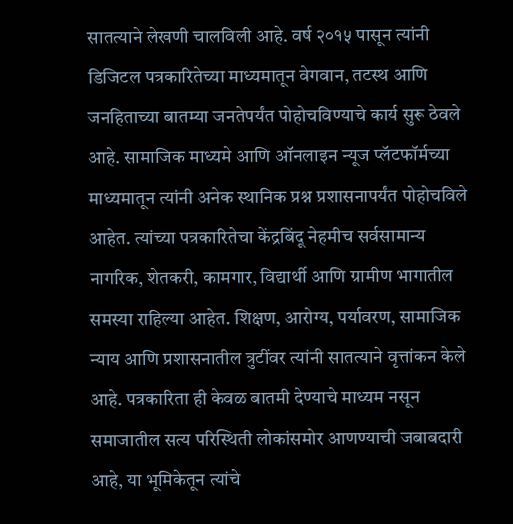सातत्याने लेखणी चालविली आहे. वर्ष २०१५ पासून त्यांनी डिजिटल पत्रकारितेच्या माध्यमातून वेगवान, तटस्थ आणि जनहिताच्या बातम्या जनतेपर्यंत पोहोचविण्याचे कार्य सुरू ठेवले आहे. सामाजिक माध्यमे आणि ऑनलाइन न्यूज प्लॅटफॉर्मच्या माध्यमातून त्यांनी अनेक स्थानिक प्रश्न प्रशासनापर्यंत पोहोचविले आहेत. त्यांच्या पत्रकारितेचा केंद्रबिंदू नेहमीच सर्वसामान्य नागरिक, शेतकरी, कामगार, विद्यार्थी आणि ग्रामीण भागातील समस्या राहिल्या आहेत. शिक्षण, आरोग्य, पर्यावरण, सामाजिक न्याय आणि प्रशासनातील त्रुटींवर त्यांनी सातत्याने वृत्तांकन केले आहे. पत्रकारिता ही केवळ बातमी देण्याचे माध्यम नसून समाजातील सत्य परिस्थिती लोकांसमोर आणण्याची जबाबदारी आहे, या भूमिकेतून त्यांचे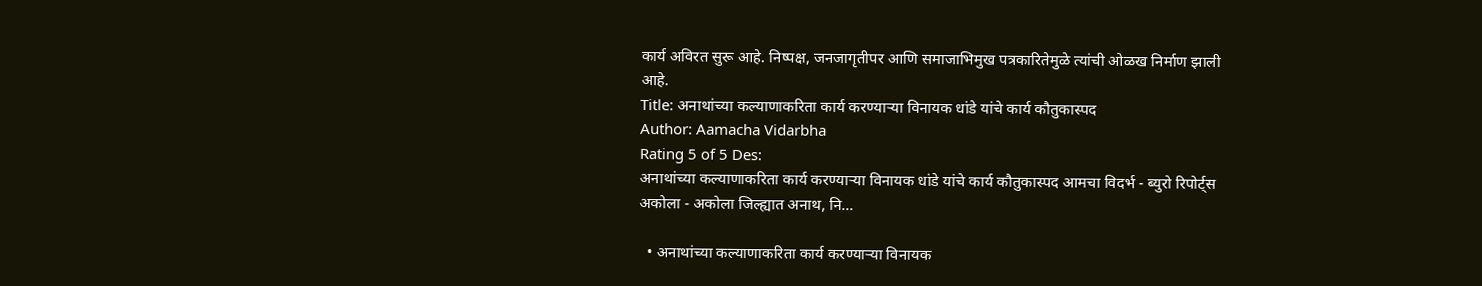कार्य अविरत सुरू आहे. निष्पक्ष, जनजागृतीपर आणि समाजाभिमुख पत्रकारितेमुळे त्यांची ओळख निर्माण झाली आहे.
Title: अनाथांच्या कल्याणाकरिता कार्य करण्याऱ्या विनायक धांडे यांचे कार्य कौतुकास्पद
Author: Aamacha Vidarbha
Rating 5 of 5 Des:
अनाथांच्या कल्याणाकरिता कार्य करण्याऱ्या विनायक धांडे यांचे कार्य कौतुकास्पद आमचा विदर्भ - ब्युरो रिपोर्ट्स अकोला - अकोला जिल्ह्यात अनाथ, नि...

  • अनाथांच्या कल्याणाकरिता कार्य करण्याऱ्या विनायक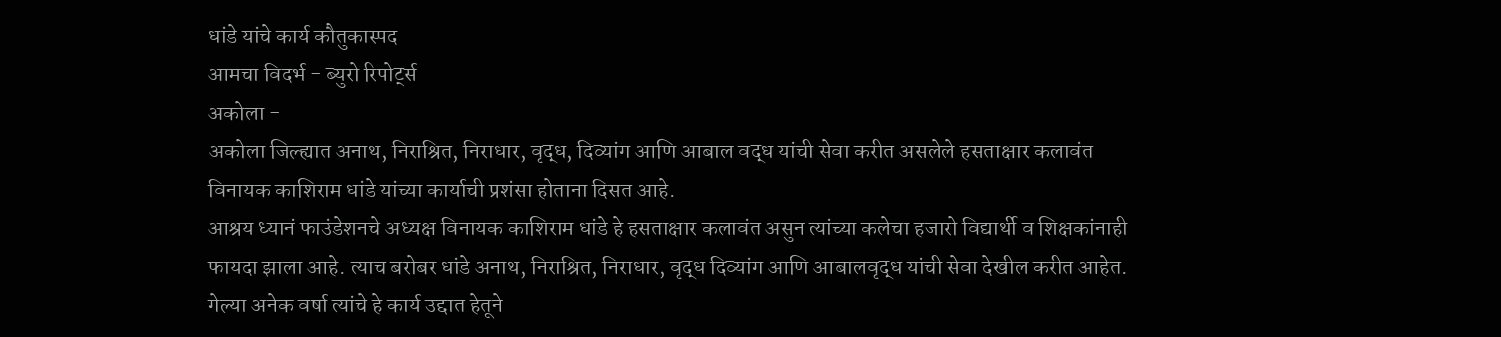धांडे यांचे कार्य कौतुकास्पद
आमचा विदर्भ - ब्युरो रिपोर्ट्स
अकोला -
अकोला जिल्ह्यात अनाथ, निराश्रित, निराधार, वृद्ध, दिव्यांग आणि आबाल वद्ध यांची सेवा करीत असलेले हसताक्षार कलावंत विनायक काशिराम धांडे यांच्या कार्याची प्रशंसा होताना दिसत आहे.
आश्रय ध्यानं फाउंडेशनचे अध्यक्ष विनायक काशिराम धांडे हे हसताक्षार कलावंत असुन त्यांच्या कलेचा हजारो विद्यार्थी व शिक्षकांनाही फायदा झाला आहे. त्याच बरोबर धांडे अनाथ, निराश्रित, निराधार, वृद्ध दिव्यांग आणि आबालवृद्ध यांची सेवा देखील करीत आहेत. गेल्या अनेक वर्षा त्यांचे हे कार्य उद्दात हेतूने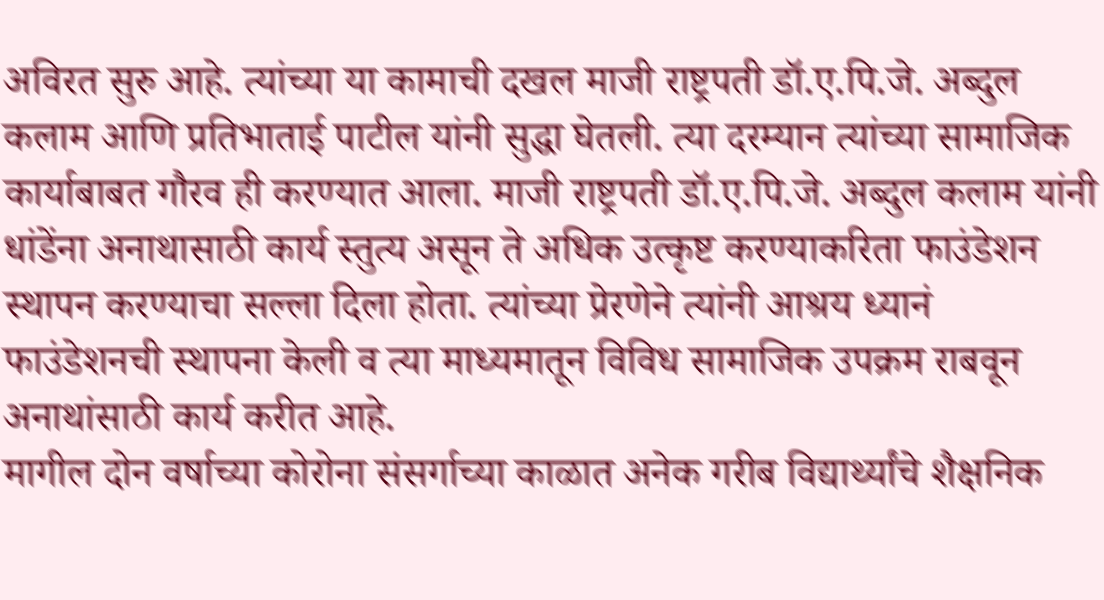अविरत सुरु आहे. त्यांच्या या कामाची दखल माजी राष्ट्रपती डॉ.ए.पि.जे. अब्दुल कलाम आणि प्रतिभाताई पाटील यांनी सुद्धा घेतली. त्या दरम्यान त्यांच्या सामाजिक कार्याबाबत गौरव ही करण्यात आला. माजी राष्ट्रपती डॉ.ए.पि.जे. अब्दुल कलाम यांनी धांडेंना अनाथासाठी कार्य स्तुत्य असून ते अधिक उत्कृष्ट करण्याकरिता फाउंडेशन स्थापन करण्याचा सल्ला दिला होता. त्यांच्या प्रेरणेने त्यांनी आश्रय ध्यानं फाउंडेशनची स्थापना केली व त्या माध्यमातून विविध सामाजिक उपक्रम राबवून अनाथांसाठी कार्य करीत आहे.
मागील दोन वर्षाच्या कोरोना संसर्गाच्या काळात अनेक गरीब विद्यार्थ्यांचे शैक्षनिक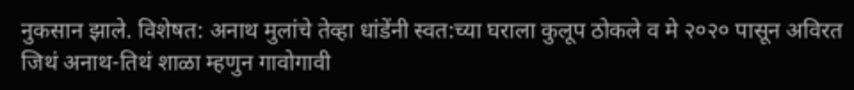नुकसान झाले. विशेषत: अनाथ मुलांचे तेव्हा धांडेंनी स्वत:च्या घराला कुलूप ठोकले व मे २०२० पासून अविरत जिथं अनाथ-तिथं शाळा म्हणुन गावोगावी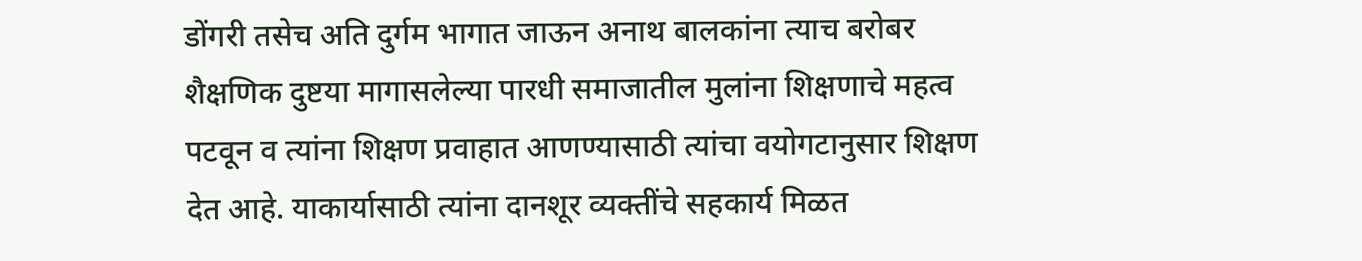डोंगरी तसेच अति दुर्गम भागात जाऊन अनाथ बालकांना त्याच बरोबर शैक्षणिक दुष्टया मागासलेल्या पारधी समाजातील मुलांना शिक्षणाचे महत्व पटवून व त्यांना शिक्षण प्रवाहात आणण्यासाठी त्यांचा वयोगटानुसार शिक्षण देत आहे. याकार्यासाठी त्यांना दानशूर व्यक्तींचे सहकार्य मिळत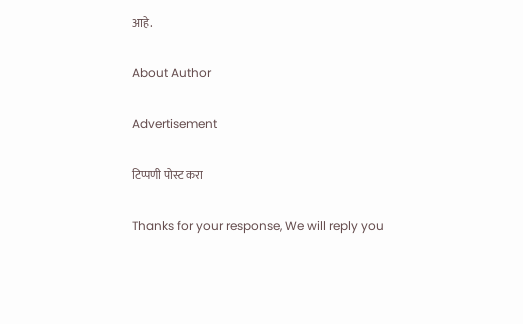आहे.

About Author

Advertisement

टिप्पणी पोस्ट करा

Thanks for your response, We will reply you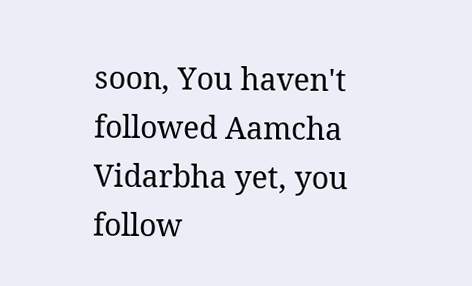soon, You haven't followed Aamcha Vidarbha yet, you follow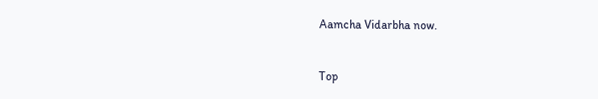Aamcha Vidarbha now.


Top